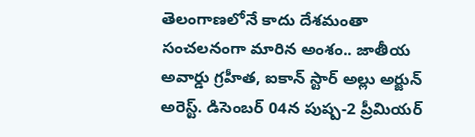తెలంగాణలోనే కాదు దేశమంతా సంచలనంగా మారిన అంశం.. జాతీయ అవార్డు గ్రహీత, ఐకాన్ స్టార్ అల్లు అర్జున్ అరెస్ట్. డిసెంబర్ 04న పుష్ప-2 ప్రీమియర్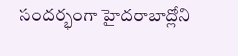సందర్భంగా హైదరాబాద్లోని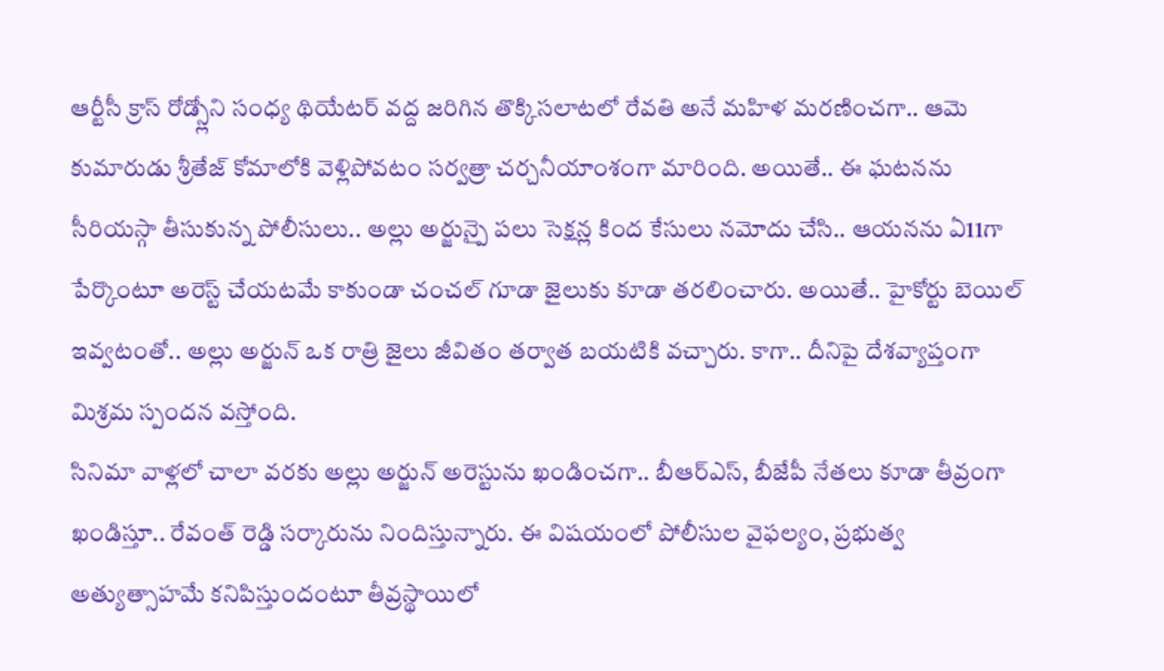ఆర్టీసీ క్రాస్ రోడ్స్లోని సంధ్య థియేటర్ వద్ద జరిగిన తొక్కిసలాటలో రేవతి అనే మహిళ మరణించగా.. ఆమె కుమారుడు శ్రీతేజ్ కోమాలోకి వెళ్లిపోవటం సర్వత్రా చర్చనీయాంశంగా మారింది. అయితే.. ఈ ఘటనను సీరియస్గా తీసుకున్న పోలీసులు.. అల్లు అర్జున్పై పలు సెక్షన్ల కింద కేసులు నమోదు చేసి.. ఆయనను ఏ11గా పేర్కొంటూ అరెస్ట్ చేయటమే కాకుండా చంచల్ గూడా జైలుకు కూడా తరలించారు. అయితే.. హైకోర్టు బెయిల్ ఇవ్వటంతో.. అల్లు అర్జున్ ఒక రాత్రి జైలు జీవితం తర్వాత బయటికి వచ్చారు. కాగా.. దీనిపై దేశవ్యాప్తంగా మిశ్రమ స్పందన వస్తోంది.
సినిమా వాళ్లలో చాలా వరకు అల్లు అర్జున్ అరెస్టును ఖండించగా.. బీఆర్ఎస్, బీజేపీ నేతలు కూడా తీవ్రంగా ఖండిస్తూ.. రేవంత్ రెడ్డి సర్కారును నిందిస్తున్నారు. ఈ విషయంలో పోలీసుల వైఫల్యం, ప్రభుత్వ అత్యుత్సాహమే కనిపిస్తుందంటూ తీవ్రస్థాయిలో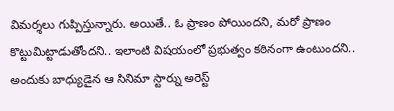విమర్శలు గుప్పిస్తున్నారు. అయితే.. ఓ ప్రాణం పోయిందని, మరో ప్రాణం కొట్టుమిట్టాడుతోందని.. ఇలాంటి విషయంలో ప్రభుత్వం కఠినంగా ఉంటుందని.. అందుకు బాధ్యుడైన ఆ సినిమా స్టార్ను అరెస్ట్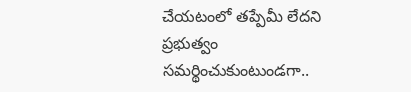చేయటంలో తప్పేమీ లేదని ప్రభుత్వం సమర్థించుకుంటుండగా..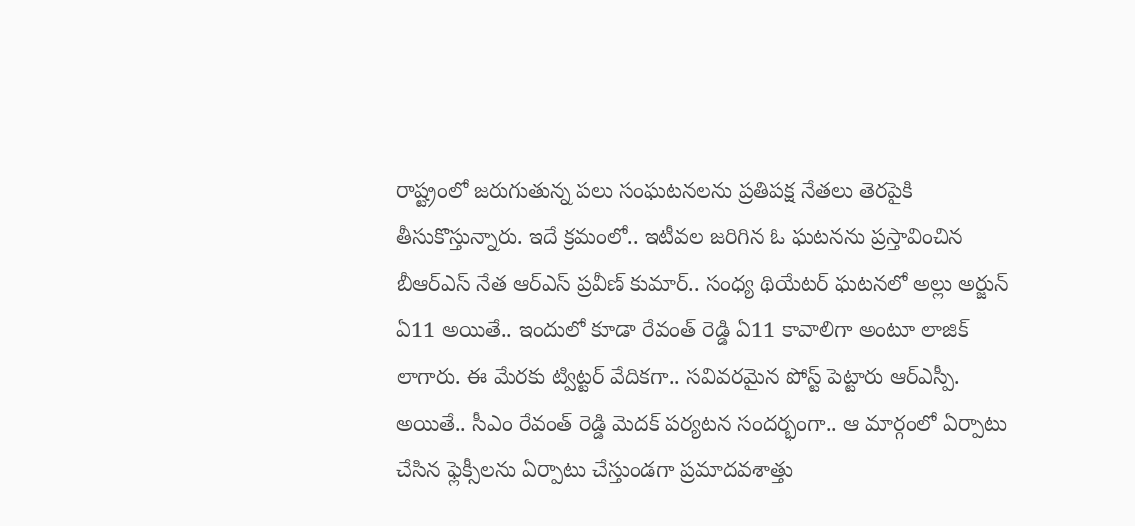రాష్ట్రంలో జరుగుతున్న పలు సంఘటనలను ప్రతిపక్ష నేతలు తెరపైకి తీసుకొస్తున్నారు. ఇదే క్రమంలో.. ఇటీవల జరిగిన ఓ ఘటనను ప్రస్తావించిన బీఆర్ఎస్ నేత ఆర్ఎస్ ప్రవీణ్ కుమార్.. సంధ్య థియేటర్ ఘటనలో అల్లు అర్జున్ ఏ11 అయితే.. ఇందులో కూడా రేవంత్ రెడ్డి ఏ11 కావాలిగా అంటూ లాజిక్ లాగారు. ఈ మేరకు ట్విట్టర్ వేదికగా.. సవివరమైన పోస్ట్ పెట్టారు ఆర్ఎస్పీ.
అయితే.. సీఎం రేవంత్ రెడ్డి మెదక్ పర్యటన సందర్భంగా.. ఆ మార్గంలో ఏర్పాటు చేసిన ఫ్లెక్సీలను ఏర్పాటు చేస్తుండగా ప్రమాదవశాత్తు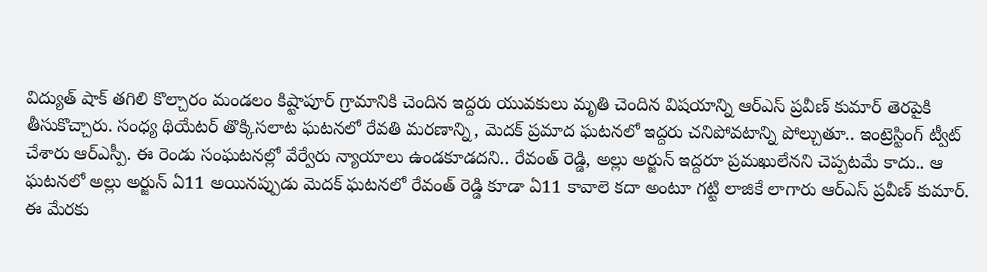విద్యుత్ షాక్ తగిలి కొల్చారం మండలం కిష్టాపూర్ గ్రామానికి చెందిన ఇద్దరు యువకులు మృతి చెందిన విషయాన్ని ఆర్ఎస్ ప్రవీణ్ కుమార్ తెరపైకి తీసుకొచ్చారు. సంధ్య థియేటర్ తొక్కిసలాట ఘటనలో రేవతి మరణాన్ని, మెదక్ ప్రమాద ఘటనలో ఇద్దరు చనిపోవటాన్ని పోల్చుతూ.. ఇంట్రెస్టింగ్ ట్వీట్ చేశారు ఆర్ఎస్పీ. ఈ రెండు సంఘటనల్లో వేర్వేరు న్యాయాలు ఉండకూడదని.. రేవంత్ రెడ్డి, అల్లు అర్జున్ ఇద్దరూ ప్రమఖులేనని చెప్పటమే కాదు.. ఆ ఘటనలో అల్లు అర్జున్ ఏ11 అయినప్పుడు మెదక్ ఘటనలో రేవంత్ రెడ్డి కూడా ఏ11 కావాలె కదా అంటూ గట్టి లాజికే లాగారు ఆర్ఎస్ ప్రవీణ్ కుమార్. ఈ మేరకు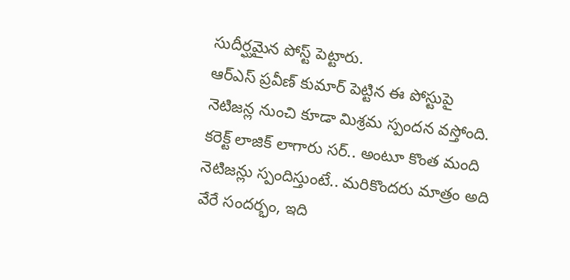సుదీర్ఘమైన పోస్ట్ పెట్టారు.
ఆర్ఎస్ ప్రవీణ్ కుమార్ పెట్టిన ఈ పోస్టుపై నెటిజన్ల నుంచి కూడా మిశ్రమ స్పందన వస్తోంది. కరెక్ట్ లాజిక్ లాగారు సర్.. అంటూ కొంత మంది నెటిజన్లు స్పందిస్తుంటే.. మరికొందరు మాత్రం అది వేరే సందర్భం, ఇది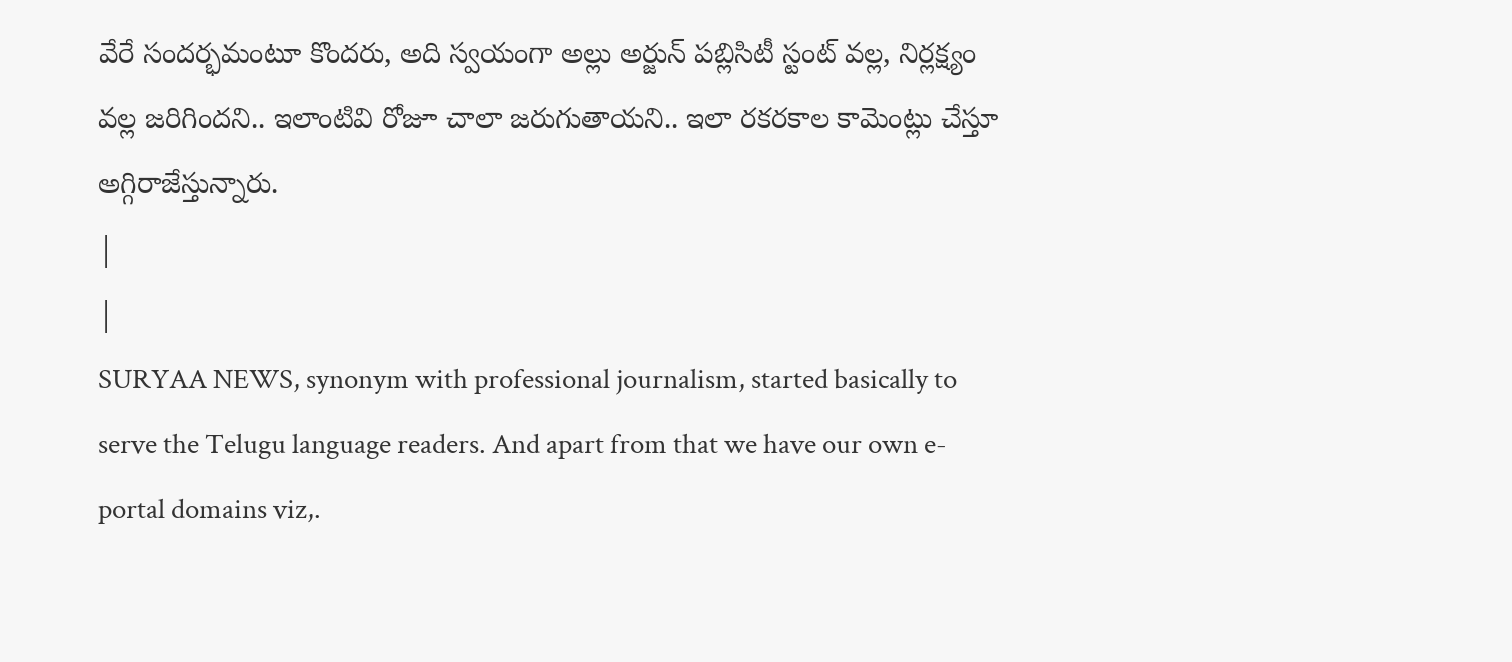వేరే సందర్భమంటూ కొందరు, అది స్వయంగా అల్లు అర్జున్ పబ్లిసిటీ స్టంట్ వల్ల, నిర్లక్ష్యం వల్ల జరిగిందని.. ఇలాంటివి రోజూ చాలా జరుగుతాయని.. ఇలా రకరకాల కామెంట్లు చేస్తూ అగ్గిరాజేస్తున్నారు.
|
|
SURYAA NEWS, synonym with professional journalism, started basically to serve the Telugu language readers. And apart from that we have our own e-portal domains viz,.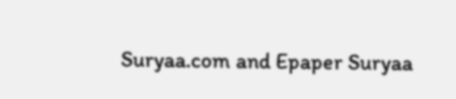Suryaa.com and Epaper Suryaa